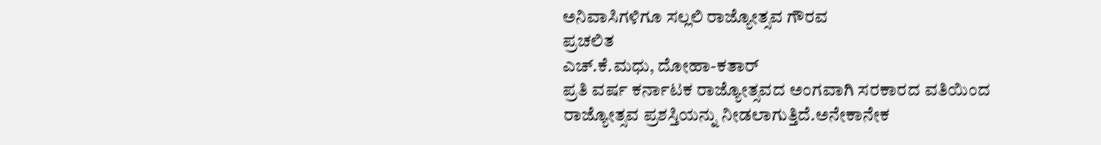ಅನಿವಾಸಿಗಳಿಗೂ ಸಲ್ಲಲಿ ರಾಜ್ಯೋತ್ಸವ ಗೌರವ
ಪ್ರಚಲಿತ
ಎಚ್.ಕೆ.ಮಧು, ದೋಹಾ-ಕತಾರ್‌
ಪ್ರತಿ ವರ್ಷ ಕರ್ನಾಟಕ ರಾಜ್ಯೋತ್ಸವದ ಅಂಗವಾಗಿ ಸರಕಾರದ ವತಿಯಿಂದ ರಾಜ್ಯೋತ್ಸವ ಪ್ರಶಸ್ತಿಯನ್ನು ನೀಡಲಾಗುತ್ತಿದೆ.ಅನೇಕಾನೇಕ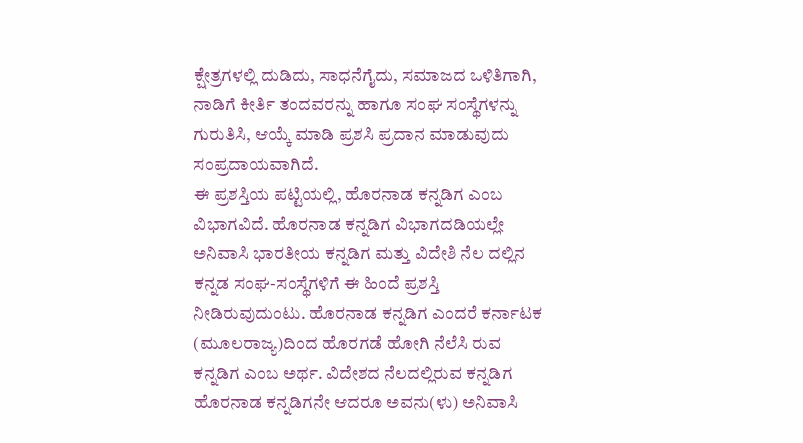ಕ್ಷೇತ್ರಗಳಲ್ಲಿ ದುಡಿದು, ಸಾಧನೆಗೈದು, ಸಮಾಜದ ಒಳಿತಿಗಾಗಿ, ನಾಡಿಗೆ ಕೀರ್ತಿ ತಂದವರನ್ನು ಹಾಗೂ ಸಂಘ ಸಂಸ್ಥೆಗಳನ್ನು ಗುರುತಿಸಿ, ಆಯ್ಕೆ ಮಾಡಿ ಪ್ರಶಸಿ ಪ್ರದಾನ ಮಾಡುವುದು ಸಂಪ್ರದಾಯವಾಗಿದೆ.
ಈ ಪ್ರಶಸ್ತಿಯ ಪಟ್ಟಿಯಲ್ಲಿ, ಹೊರನಾಡ ಕನ್ನಡಿಗ ಎಂಬ ವಿಭಾಗವಿದೆ. ಹೊರನಾಡ ಕನ್ನಡಿಗ ವಿಭಾಗದಡಿಯಲ್ಲೇ ಅನಿವಾಸಿ ಭಾರತೀಯ ಕನ್ನಡಿಗ ಮತ್ತು ವಿದೇಶಿ ನೆಲ ದಲ್ಲಿನ ಕನ್ನಡ ಸಂಘ-ಸಂಸ್ಥೆಗಳಿಗೆ ಈ ಹಿಂದೆ ಪ್ರಶಸ್ತಿ ನೀಡಿರುವುದುಂಟು. ಹೊರನಾಡ ಕನ್ನಡಿಗ ಎಂದರೆ ಕರ್ನಾಟಕ (ಮೂಲರಾಜ್ಯ)ದಿಂದ ಹೊರಗಡೆ ಹೋಗಿ ನೆಲೆಸಿ ರುವ ಕನ್ನಡಿಗ ಎಂಬ ಅರ್ಥ. ವಿದೇಶದ ನೆಲದಲ್ಲಿರುವ ಕನ್ನಡಿಗ ಹೊರನಾಡ ಕನ್ನಡಿಗನೇ ಆದರೂ ಅವನು(ಳು) ಅನಿವಾಸಿ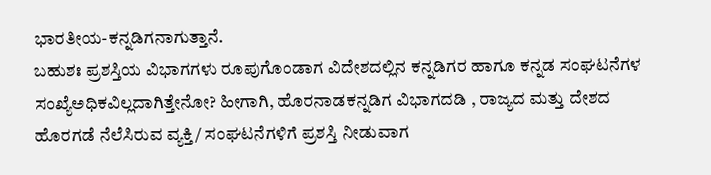ಭಾರತೀಯ-ಕನ್ನಡಿಗನಾಗುತ್ತಾನೆ.
ಬಹುಶಃ ಪ್ರಶಸ್ತಿಯ ವಿಭಾಗಗಳು ರೂಪುಗೊಂಡಾಗ ವಿದೇಶದಲ್ಲಿನ ಕನ್ನಡಿಗರ ಹಾಗೂ ಕನ್ನಡ ಸಂಘಟನೆಗಳ ಸಂಖ್ಯೆಅಧಿಕವಿಲ್ಲದಾಗಿತ್ತೇನೋ? ಹೀಗಾಗಿ, ಹೊರನಾಡಕನ್ನಡಿಗ ವಿಭಾಗದಡಿ , ರಾಜ್ಯದ ಮತ್ತು ದೇಶದ ಹೊರಗಡೆ ನೆಲೆಸಿರುವ ವ್ಯಕ್ತಿ/ ಸಂಘಟನೆಗಳಿಗೆ ಪ್ರಶಸ್ತಿ ನೀಡುವಾಗ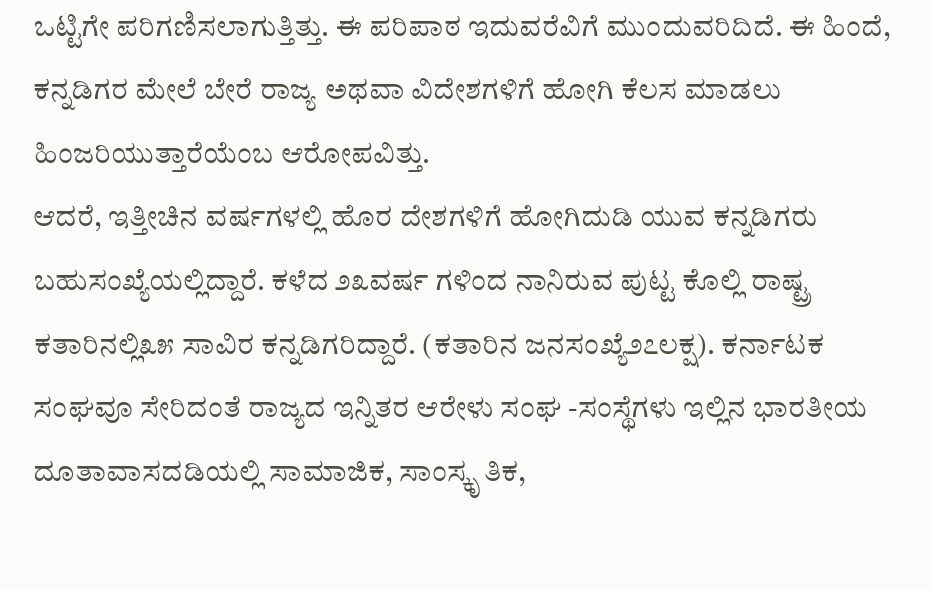ಒಟ್ಟಿಗೇ ಪರಿಗಣಿಸಲಾಗುತ್ತಿತ್ತು. ಈ ಪರಿಪಾಠ ಇದುವರೆವಿಗೆ ಮುಂದುವರಿದಿದೆ. ಈ ಹಿಂದೆ, ಕನ್ನಡಿಗರ ಮೇಲೆ ಬೇರೆ ರಾಜ್ಯ ಅಥವಾ ವಿದೇಶಗಳಿಗೆ ಹೋಗಿ ಕೆಲಸ ಮಾಡಲು ಹಿಂಜರಿಯುತ್ತಾರೆಯೆಂಬ ಆರೋಪವಿತ್ತು.
ಆದರೆ, ಇತ್ತೀಚಿನ ವರ್ಷಗಳಲ್ಲಿ ಹೊರ ದೇಶಗಳಿಗೆ ಹೋಗಿದುಡಿ ಯುವ ಕನ್ನಡಿಗರು ಬಹುಸಂಖ್ಯೆಯಲ್ಲಿದ್ದಾರೆ. ಕಳೆದ ೨೩ವರ್ಷ ಗಳಿಂದ ನಾನಿರುವ ಪುಟ್ಟ ಕೊಲ್ಲಿ ರಾಷ್ಟ್ರ ಕತಾರಿನಲ್ಲಿ೩೫ ಸಾವಿರ ಕನ್ನಡಿಗರಿದ್ದಾರೆ. (ಕತಾರಿನ ಜನಸಂಖ್ಯೆ೨೭ಲಕ್ಷ). ಕರ್ನಾಟಕ ಸಂಘವೂ ಸೇರಿದಂತೆ ರಾಜ್ಯದ ಇನ್ನಿತರ ಆರೇಳು ಸಂಘ -ಸಂಸ್ಥೆಗಳು ಇಲ್ಲಿನ ಭಾರತೀಯ ದೂತಾವಾಸದಡಿಯಲ್ಲಿ ಸಾಮಾಜಿಕ, ಸಾಂಸ್ಕೃ ತಿಕ,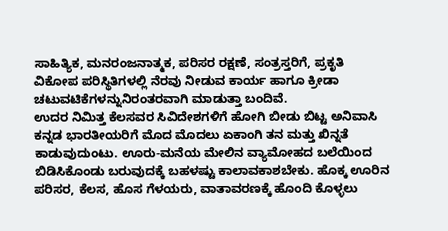ಸಾಹಿತ್ಯಿಕ, ಮನರಂಜನಾತ್ಮಕ, ಪರಿಸರ ರಕ್ಷಣೆ, ಸಂತ್ರಸ್ತರಿಗೆ, ಪ್ರಕೃತಿ ವಿಕೋಪ ಪರಿಸ್ಥಿತಿಗಳಲ್ಲಿ ನೆರವು ನೀಡುವ ಕಾರ್ಯ ಹಾಗೂ ಕ್ರೀಡಾ ಚಟುವಟಿಕೆಗಳನ್ನುನಿರಂತರವಾಗಿ ಮಾಡುತ್ತಾ ಬಂದಿವೆ.
ಉದರ ನಿಮಿತ್ತ ಕೆಲಸವರ ಸಿವಿದೇಶಗಳಿಗೆ ಹೋಗಿ ಬೀಡು ಬಿಟ್ಟ ಅನಿವಾಸಿ ಕನ್ನಡ ಭಾರತೀಯರಿಗೆ ಮೊದ ಮೊದಲು ಏಕಾಂಗಿ ತನ ಮತ್ತು ಖಿನ್ನತೆ ಕಾಡುವುದುಂಟು. ಊರು-ಮನೆಯ ಮೇಲಿನ ವ್ಯಾಮೋಹದ ಬಲೆಯಿಂದ ಬಿಡಿಸಿಕೊಂಡು ಬರುವುದಕ್ಕೆ ಬಹಳಷ್ಟು ಕಾಲಾವಕಾಶಬೇಕು. ಹೊಕ್ಕ ಊರಿನ ಪರಿಸರ, ಕೆಲಸ, ಹೊಸ ಗೆಳಯರು, ವಾತಾವರಣಕ್ಕೆ ಹೊಂದಿ ಕೊಳ್ಳಲು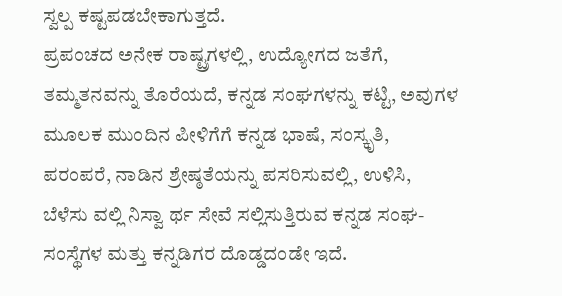ಸ್ವಲ್ಪ ಕಷ್ಟಪಡಬೇಕಾಗುತ್ತದೆ.
ಪ್ರಪಂಚದ ಅನೇಕ ರಾಷ್ಟ್ರಗಳಲ್ಲಿ, ಉದ್ಯೋಗದ ಜತೆಗೆ, ತಮ್ಮತನವನ್ನು ತೊರೆಯದೆ, ಕನ್ನಡ ಸಂಘಗಳನ್ನು ಕಟ್ಟಿ, ಅವುಗಳ ಮೂಲಕ ಮುಂದಿನ ಪೀಳಿಗೆಗೆ ಕನ್ನಡ ಭಾಷೆ, ಸಂಸ್ಕೃತಿ, ಪರಂಪರೆ, ನಾಡಿನ ಶ್ರೇಷ್ಠತೆಯನ್ನು ಪಸರಿಸುವಲ್ಲಿ, ಉಳಿಸಿ, ಬೆಳೆಸು ವಲ್ಲಿ ನಿಸ್ವಾ ರ್ಥ ಸೇವೆ ಸಲ್ಲಿಸುತ್ತಿರುವ ಕನ್ನಡ ಸಂಘ-ಸಂಸ್ಥೆಗಳ ಮತ್ತು ಕನ್ನಡಿಗರ ದೊಡ್ಡದಂಡೇ ಇದೆ.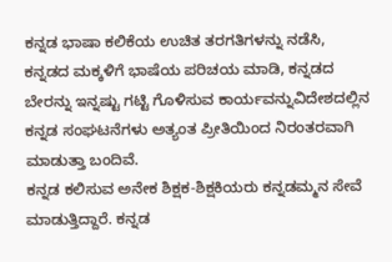ಕನ್ನಡ ಭಾಷಾ ಕಲಿಕೆಯ ಉಚಿತ ತರಗತಿಗಳನ್ನು ನಡೆಸಿ, ಕನ್ನಡದ ಮಕ್ಕಳಿಗೆ ಭಾಷೆಯ ಪರಿಚಯ ಮಾಡಿ, ಕನ್ನಡದ ಬೇರನ್ನು ಇನ್ನಷ್ಟು ಗಟ್ಟಿ ಗೊಳಿಸುವ ಕಾರ್ಯವನ್ನುವಿದೇಶದಲ್ಲಿನ ಕನ್ನಡ ಸಂಘಟನೆಗಳು ಅತ್ಯಂತ ಪ್ರೀತಿಯಿಂದ ನಿರಂತರವಾಗಿ ಮಾಡುತ್ತಾ ಬಂದಿವೆ.
ಕನ್ನಡ ಕಲಿಸುವ ಅನೇಕ ಶಿಕ್ಷಕ-ಶಿಕ್ಷಕಿಯರು ಕನ್ನಡಮ್ಮನ ಸೇವೆ ಮಾಡುತ್ತಿದ್ದಾರೆ. ಕನ್ನಡ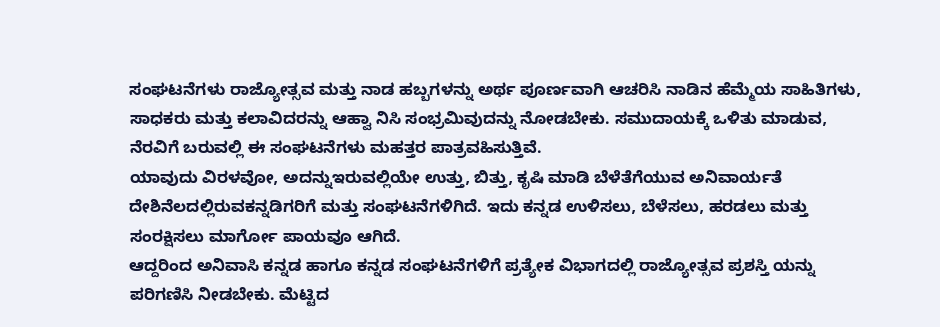ಸಂಘಟನೆಗಳು ರಾಜ್ಯೋತ್ಸವ ಮತ್ತು ನಾಡ ಹಬ್ಬಗಳನ್ನು ಅರ್ಥ ಪೂರ್ಣವಾಗಿ ಆಚರಿಸಿ ನಾಡಿನ ಹೆಮ್ಮೆಯ ಸಾಹಿತಿಗಳು, ಸಾಧಕರು ಮತ್ತು ಕಲಾವಿದರನ್ನು ಆಹ್ವಾ ನಿಸಿ ಸಂಭ್ರಮಿವುದನ್ನು ನೋಡಬೇಕು. ಸಮುದಾಯಕ್ಕೆ ಒಳಿತು ಮಾಡುವ, ನೆರವಿಗೆ ಬರುವಲ್ಲಿ ಈ ಸಂಘಟನೆಗಳು ಮಹತ್ತರ ಪಾತ್ರವಹಿಸುತ್ತಿವೆ.
ಯಾವುದು ವಿರಳವೋ, ಅದನ್ನುಇರುವಲ್ಲಿಯೇ ಉತ್ತು, ಬಿತ್ತು, ಕೃಷಿ ಮಾಡಿ ಬೆಳೆತೆಗೆಯುವ ಅನಿವಾರ್ಯತೆ ದೇಶಿನೆಲದಲ್ಲಿರುವಕನ್ನಡಿಗರಿಗೆ ಮತ್ತು ಸಂಘಟನೆಗಳಿಗಿದೆ. ಇದು ಕನ್ನಡ ಉಳಿಸಲು, ಬೆಳೆಸಲು, ಹರಡಲು ಮತ್ತು ಸಂರಕ್ಷಿಸಲು ಮಾರ್ಗೋ ಪಾಯವೂ ಆಗಿದೆ.
ಆದ್ದರಿಂದ ಅನಿವಾಸಿ ಕನ್ನಡ ಹಾಗೂ ಕನ್ನಡ ಸಂಘಟನೆಗಳಿಗೆ ಪ್ರತ್ಯೇಕ ವಿಭಾಗದಲ್ಲಿ ರಾಜ್ಯೋತ್ಸವ ಪ್ರಶಸ್ತಿ ಯನ್ನು ಪರಿಗಣಿಸಿ ನೀಡಬೇಕು. ಮೆಟ್ಟಿದ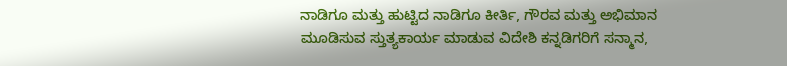ನಾಡಿಗೂ ಮತ್ತು ಹುಟ್ಟಿದ ನಾಡಿಗೂ ಕೀರ್ತಿ, ಗೌರವ ಮತ್ತು ಅಭಿಮಾನ ಮೂಡಿಸುವ ಸ್ತುತ್ಯಕಾರ್ಯ ಮಾಡುವ ವಿದೇಶಿ ಕನ್ನಡಿಗರಿಗೆ ಸನ್ಮಾನ,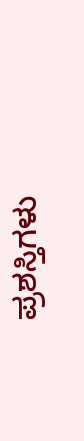ಪ್ರಶಸ್ತಿಗಳು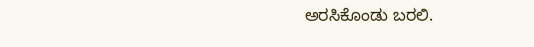ಅರಸಿಕೊಂಡು ಬರಲಿ.